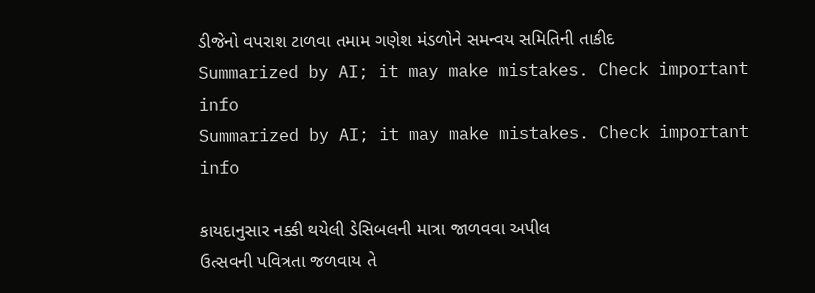ડીજેનો વપરાશ ટાળવા તમામ ગણેશ મંડળોને સમન્વય સમિતિની તાકીદ
Summarized by AI; it may make mistakes. Check important info
Summarized by AI; it may make mistakes. Check important info

કાયદાનુસાર નક્કી થયેલી ડેસિબલની માત્રા જાળવવા અપીલ
ઉત્સવની પવિત્રતા જળવાય તે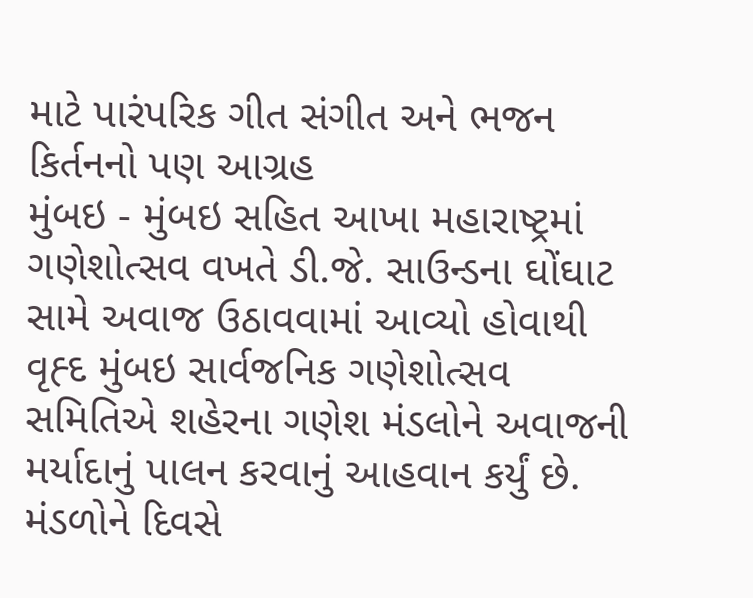માટે પારંપરિક ગીત સંગીત અને ભજન કિર્તનનો પણ આગ્રહ
મુંબઇ - મુંબઇ સહિત આખા મહારાષ્ટ્રમાં ગણેશોત્સવ વખતે ડી.જે. સાઉન્ડના ઘોંઘાટ સામે અવાજ ઉઠાવવામાં આવ્યો હોવાથી વૃહ્દ મુંબઇ સાર્વજનિક ગણેશોત્સવ સમિતિએ શહેરના ગણેશ મંડલોને અવાજની મર્યાદાનું પાલન કરવાનું આહવાન કર્યું છે. મંડળોને દિવસે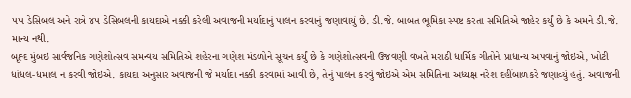૫૫ ડેસિબલ અને રાત્રે ૪૫ ડેસિબલની કાયદાએ નક્કી કરેલી અવાજની મર્યાદાનું પાલન કરવાનું જણાવાયું છે. ડી.જે. બાબત ભૂમિકા સ્પષ્ટ કરતા સમિતિએ જાહેર કર્યું છે કે અમને ડી.જે. માન્ય નથી.
બૃહ્દ મુંબઇ સાર્વજનિક ગણેશોત્સવ સમન્વય સમિતિએ શહેરના ગણેશ મંડળોને સૂચન કર્યું છે કે ગણેશોત્સવની ઉજવણી વખતે મરાઠી ધાર્મિક ગીતોને પ્રાધાન્ય અપવાનું જોઇએ, ખોટી ધાંધલ-ધમાલ ન કરવી જોઇએ. કાયદા અનુસાર અવાજની જે મર્યાદા નક્કી કરવામાં આવી છે, તેનું પાલન કરવું જોઇએ એમ સમિતિના અધ્યક્ષ નરેશ દહીંબાળકરે જણાવ્યું હતું. અવાજની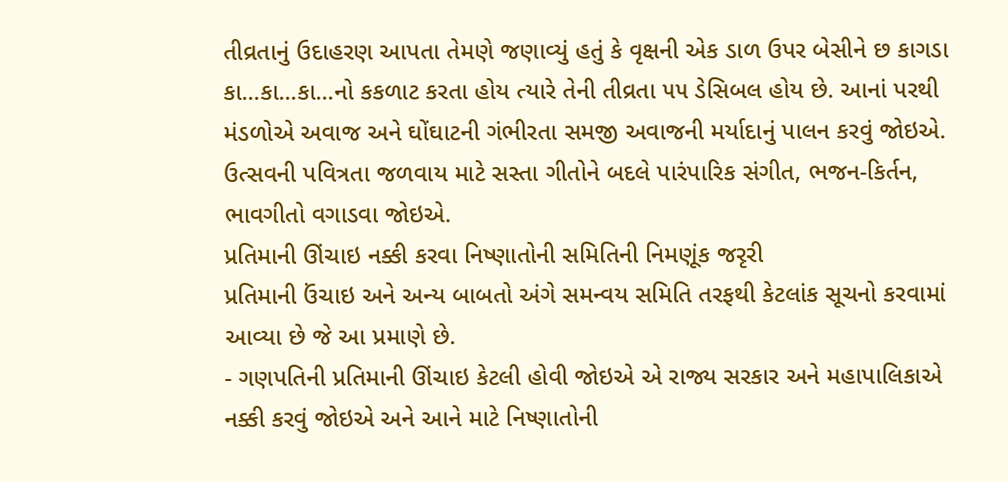તીવ્રતાનું ઉદાહરણ આપતા તેમણે જણાવ્યું હતું કે વૃક્ષની એક ડાળ ઉપર બેસીને છ કાગડા કા...કા...કા...નો કકળાટ કરતા હોય ત્યારે તેની તીવ્રતા ૫૫ ડેસિબલ હોય છે. આનાં પરથી મંડળોએ અવાજ અને ઘોંઘાટની ગંભીરતા સમજી અવાજની મર્યાદાનું પાલન કરવું જોઇએ. ઉત્સવની પવિત્રતા જળવાય માટે સસ્તા ગીતોને બદલે પારંપારિક સંગીત, ભજન-કિર્તન, ભાવગીતો વગાડવા જોઇએ.
પ્રતિમાની ઊંચાઇ નક્કી કરવા નિષ્ણાતોની સમિતિની નિમણૂંક જરૃરી
પ્રતિમાની ઉંચાઇ અને અન્ય બાબતો અંગે સમન્વય સમિતિ તરફથી કેટલાંક સૂચનો કરવામાં આવ્યા છે જે આ પ્રમાણે છે.
- ગણપતિની પ્રતિમાની ઊંચાઇ કેટલી હોવી જોઇએ એ રાજ્ય સરકાર અને મહાપાલિકાએ નક્કી કરવું જોઇએ અને આને માટે નિષ્ણાતોની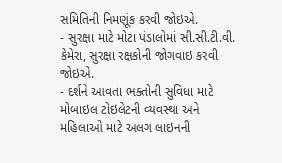સમિતિની નિમણૂંક કરવી જોઇએ.
- સુરક્ષા માટે મોટા પંડાલોમાં સી.સી.ટી.વી. કેમેરા, સુરક્ષા રક્ષકોની જોગવાઇ કરવી જોઇએ.
- દર્શને આવતા ભક્તોની સુવિધા માટે મોબાઇલ ટોઇલેટની વ્યવસ્થા અને મહિલાઓ માટે અલગ લાઇનની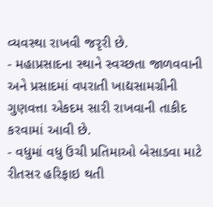વ્યવસ્થા રાખવી જરૃરી છે.
- મહાપ્રસાદના સ્થાને સ્વચ્છતા જાળવવાની અને પ્રસાદમાં વપરાતી ખાદ્યસામગ્રીની ગુણવત્તા એકદમ સારી રાખવાની તાકીદ કરવામાં આવી છે.
- વધુમાં વધુ ઉંચી પ્રતિમાઓ બેસાડવા માટે રીતસર હરિફાઇ થતી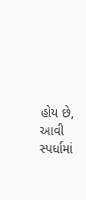હોય છે, આવી સ્પર્ધામાં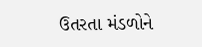ઉતરતા મંડળોને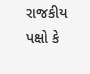રાજકીય પક્ષો કે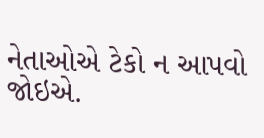નેતાઓએ ટેકો ન આપવો જોઇએ.